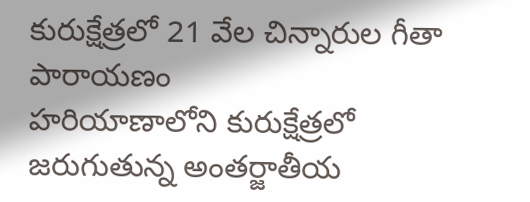కురుక్షేత్రలో 21 వేల చిన్నారుల గీతా పారాయణం
హరియాణాలోని కురుక్షేత్రలో జరుగుతున్న అంతర్జాతీయ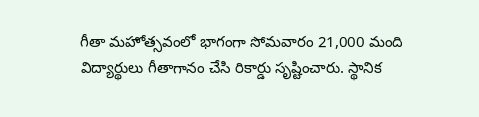గీతా మహోత్సవంలో భాగంగా సోమవారం 21,000 మంది విద్యార్థులు గీతాగానం చేసి రికార్డు సృష్టించారు. స్థానిక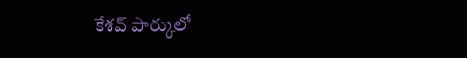కేశవ్ పార్కులో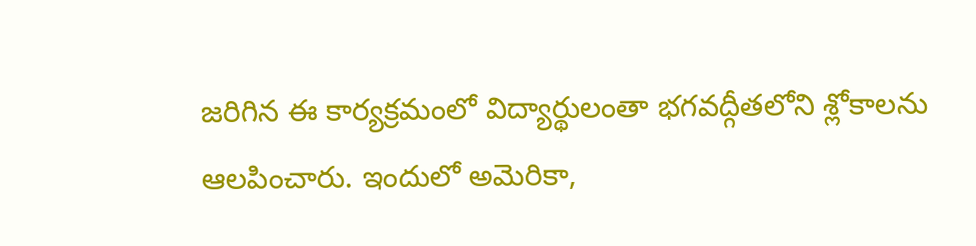జరిగిన ఈ కార్యక్రమంలో విద్యార్థులంతా భగవద్గీతలోని శ్లోకాలను ఆలపించారు. ఇందులో అమెరికా,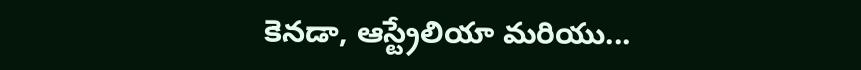కెనడా, ఆస్ట్రేలియా మరియు...